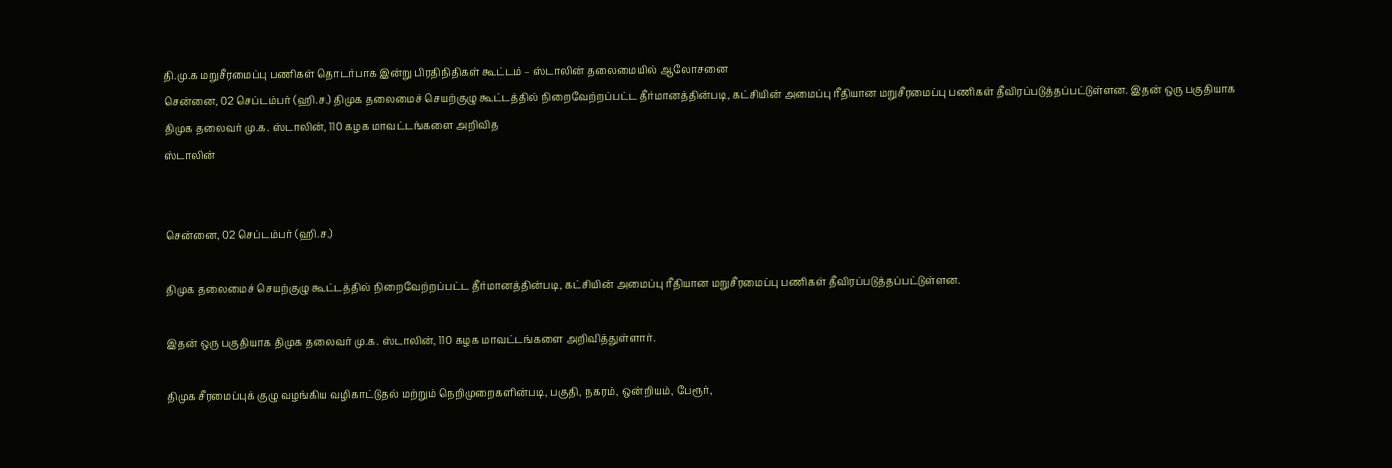தி.மு.க மறுசீரமைப்பு பணிகள் தொடர்பாக இன்று பிரதிநிதிகள் கூட்டம் – ஸ்டாலின் தலைமையில் ஆலோசனை
சென்னை, 02 செப்டம்பர் (ஹி.ச.) திமுக தலைமைச் செயற்குழு கூட்டத்தில் நிறைவேற்றப்பட்ட தீர்மானத்தின்படி, கட்சியின் அமைப்பு ரீதியான மறுசீரமைப்பு பணிகள் தீவிரப்படுத்தப்பட்டுள்ளன. இதன் ஒரு பகுதியாக திமுக தலைவர் மு.க. ஸ்டாலின், 110 கழக மாவட்டங்களை அறிவித
ஸ்டாலின்


சென்னை, 02 செப்டம்பர் (ஹி.ச.)

திமுக தலைமைச் செயற்குழு கூட்டத்தில் நிறைவேற்றப்பட்ட தீர்மானத்தின்படி, கட்சியின் அமைப்பு ரீதியான மறுசீரமைப்பு பணிகள் தீவிரப்படுத்தப்பட்டுள்ளன.

இதன் ஒரு பகுதியாக திமுக தலைவர் மு.க. ஸ்டாலின், 110 கழக மாவட்டங்களை அறிவித்துள்ளார்.

திமுக சீரமைப்புக் குழு வழங்கிய வழிகாட்டுதல் மற்றும் நெறிமுறைகளின்படி, பகுதி, நகரம், ஒன்றியம், பேரூர்,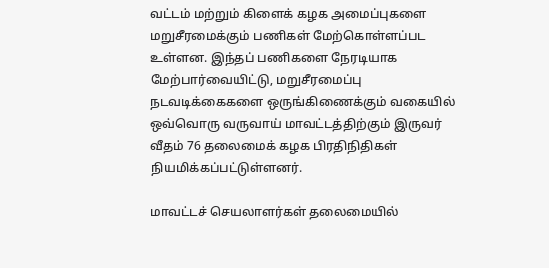வட்டம் மற்றும் கிளைக் கழக அமைப்புகளை மறுசீரமைக்கும் பணிகள் மேற்கொள்ளப்பட உள்ளன. இந்தப் பணிகளை நேரடியாக மேற்பார்வையிட்டு, மறுசீரமைப்பு நடவடிக்கைகளை ஒருங்கிணைக்கும் வகையில் ஒவ்வொரு வருவாய் மாவட்டத்திற்கும் இருவர் வீதம் 76 தலைமைக் கழக பிரதிநிதிகள் நியமிக்கப்பட்டுள்ளனர்.

மாவட்டச் செயலாளர்கள் தலைமையில்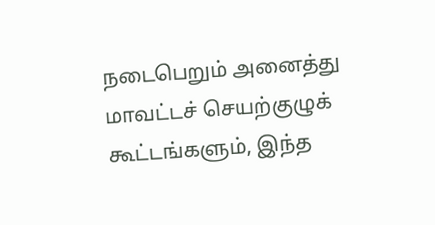நடைபெறும் அனைத்து மாவட்டச் செயற்குழுக் கூட்டங்களும், இந்த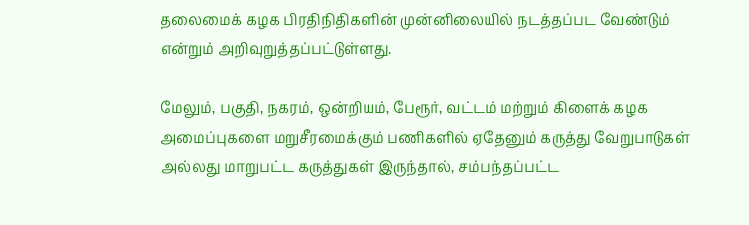தலைமைக் கழக பிரதிநிதிகளின் முன்னிலையில் நடத்தப்பட வேண்டும் என்றும் அறிவுறுத்தப்பட்டுள்ளது.

மேலும், பகுதி, நகரம், ஒன்றியம், பேரூர், வட்டம் மற்றும் கிளைக் கழக அமைப்புகளை மறுசீரமைக்கும் பணிகளில் ஏதேனும் கருத்து வேறுபாடுகள் அல்லது மாறுபட்ட கருத்துகள் இருந்தால், சம்பந்தப்பட்ட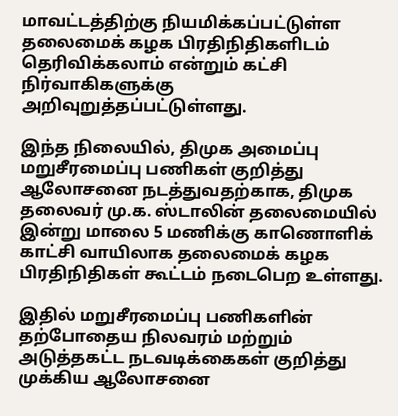மாவட்டத்திற்கு நியமிக்கப்பட்டுள்ள தலைமைக் கழக பிரதிநிதிகளிடம் தெரிவிக்கலாம் என்றும் கட்சி நிர்வாகிகளுக்கு அறிவுறுத்தப்பட்டுள்ளது.

இந்த நிலையில், திமுக அமைப்பு மறுசீரமைப்பு பணிகள் குறித்து ஆலோசனை நடத்துவதற்காக, திமுக தலைவர் மு.க. ஸ்டாலின் தலைமையில் இன்று மாலை 5 மணிக்கு காணொளிக் காட்சி வாயிலாக தலைமைக் கழக பிரதிநிதிகள் கூட்டம் நடைபெற உள்ளது.

இதில் மறுசீரமைப்பு பணிகளின் தற்போதைய நிலவரம் மற்றும் அடுத்தகட்ட நடவடிக்கைகள் குறித்து முக்கிய ஆலோசனை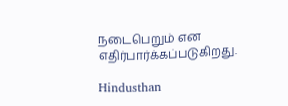நடைபெறும் என எதிர்பார்க்கப்படுகிறது.

Hindusthan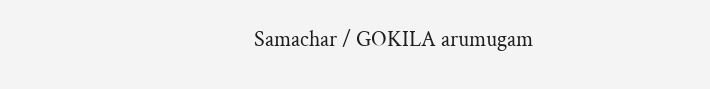Samachar / GOKILA arumugam